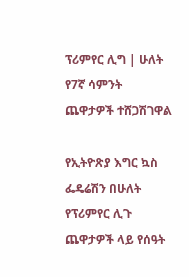ፕሪምየር ሊግ | ሁለት የ7ኛ ሳምንት ጨዋታዎች ተሸጋሽገዋል

የኢትዮጽያ እግር ኳስ ፌዴሬሽን በሁለት የፕሪምየር ሊጉ ጨዋታዎች ላይ የሰዓት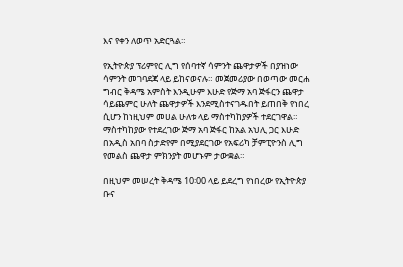እና የቀን ለወጥ አድርጓል።

የኢትዮጵያ ፕሪምየር ሊግ የሰባተኛ ሳምንት ጨዋታዎች በያዝነው ሳምንት መገባደጃ ላይ ይከናወናሉ። መጀመሪያው በወጣው መርሐ ግብር ቅዳሜ አምስት እንዲሁም እሁድ የጅማ አባ ጅፋርን ጨዋታ ሳይጨምር ሁለት ጨዋታዎች እንደሚስተናገዱበት ይጠበቅ የነበረ ሲሆን ከነዚህም መሀል ሁለቱ ላይ ማስተካከያዎች ተደርገዋል። ማስተካከያው የተደረገው ጅማ አባ ጅፋር ከአል አህሊ ጋር እሁድ በአዲስ አበባ ስታድየም በሚያደርገው የአፍሪካ ቻምፒዮንስ ሊግ የመልስ ጨዋታ ምክንያት መሆኑም ታውቋል።

በዚህም መሠረት ቅዳሜ 10፡00 ላይ ይደረግ የነበረው የኢትዮጵያ ቡና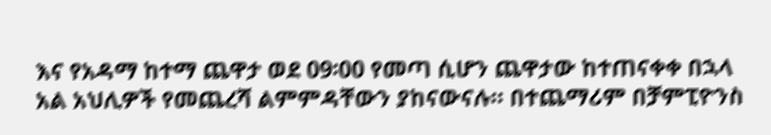እና የአዳማ ከተማ ጨዋታ ወደ 09፡00 የመጣ ሲሆን ጨዋታው ከተጠናቀቀ በኋላ አል አህሊዎች የመጨረሻ ልምምዳቸውን ያከናውናሉ። በተጨማሪም በቻምፒዮንስ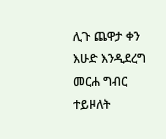ሊጉ ጨዋታ ቀን እሁድ እንዲደረግ መርሐ ግብር ተይዞለት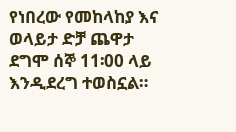የነበረው የመከላከያ እና ወላይታ ድቻ ጨዋታ ደግሞ ሰኞ 11፡00 ላይ እንዲደረግ ተወስኗል።